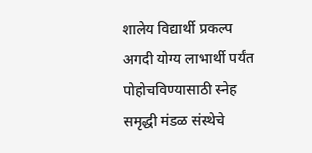शालेय विद्यार्थी प्रकल्प अगदी योग्य लाभार्थी पर्यंत पोहोचविण्यासाठी स्नेह समृद्धी मंडळ संस्थेचे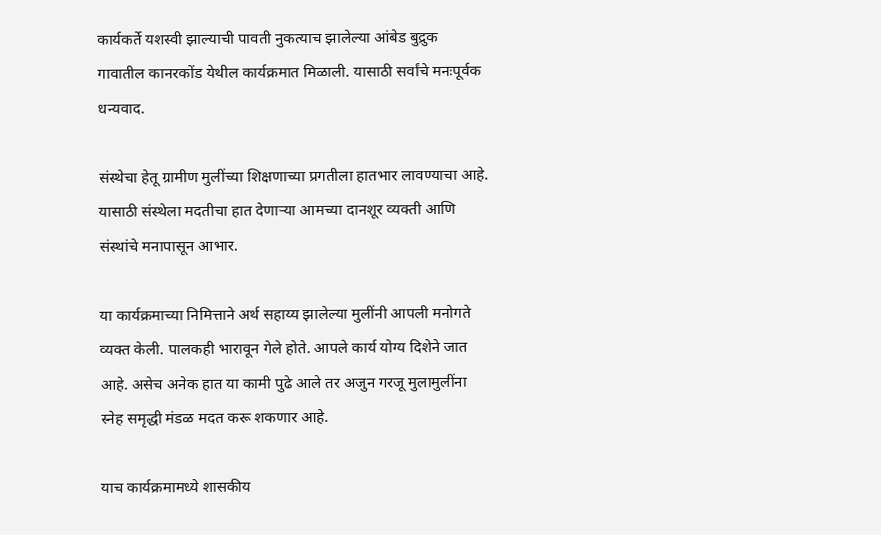कार्यकर्ते यशस्वी झाल्याची पावती नुकत्याच झालेल्या आंबेड बुद्रुक गावातील कानरकोंड येथील कार्यक्रमात मिळाली. यासाठी सर्वांचे मनःपूर्वक धन्यवाद.

संस्थेचा हेतू ग्रामीण मुलींच्या शिक्षणाच्या प्रगतीला हातभार लावण्याचा आहे. यासाठी संस्थेला मदतीचा हात देणाऱ्या आमच्या दानशूर व्यक्ती आणि संस्थांचे मनापासून आभार.

या कार्यक्रमाच्या निमित्ताने अर्थ सहाय्य झालेल्या मुलींनी आपली मनोगते व्यक्त केली. पालकही भारावून गेले होते. आपले कार्य योग्य दिशेने जात आहे. असेच अनेक हात या कामी पुढे आले तर अजुन गरजू मुलामुलींना स्नेह समृद्धी मंडळ मदत करू शकणार आहे.

याच कार्यक्रमामध्ये शासकीय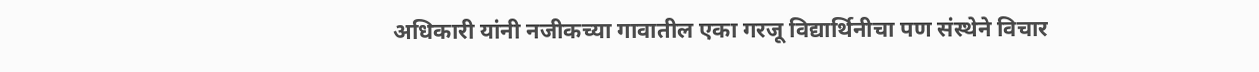अधिकारी यांनी नजीकच्या गावातील एका गरजू विद्यार्थिनीचा पण संस्थेने विचार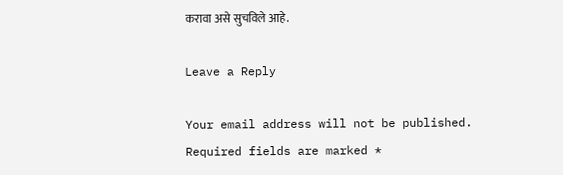करावा असे सुचविले आहे.

Leave a Reply

Your email address will not be published. Required fields are marked *